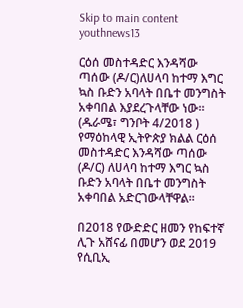Skip to main content
youthnews13

ርዕሰ መስተዳድር እንዳሻው ጣሰው (ዶ/ር)ለሀላባ ከተማ እግር ኳስ ቡድን አባላት በቤተ መንግስት አቀባበል እያደረጉላቸው ነው። (ዱራሜ፣ ግንቦት 4/2018 ) የማዕከላዊ ኢትዮጵያ ክልል ርዕሰ መስተዳድር እንዳሻው ጣሰው (ዶ/ር) ለሀላባ ከተማ እግር ኳስ ቡድን አባላት በቤተ መንግስት አቀባበል አድርገውላቸዋል።

በ2018 የውድድር ዘመን የከፍተኛ ሊጉ አሸናፊ በመሆን ወደ 2019 የሲቢኢ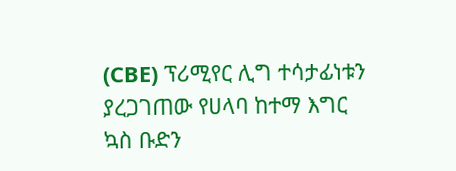(CBE) ፕሪሚየር ሊግ ተሳታፊነቱን ያረጋገጠው የሀላባ ከተማ እግር ኳስ ቡድን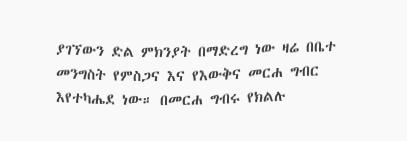ያገኘውን ድል ምክንያት በማድረግ ነው ዛሬ በቤተ መንግስት የምስጋና እና የእውቅና መርሐ ግብር እየተካሔደ ነው። በመርሐ ግብሩ የክልሉ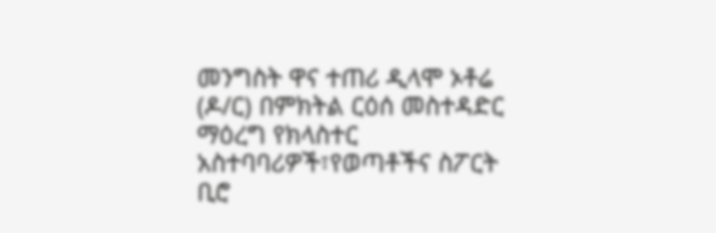መንግስት ዋና ተጠሪ ዲላሞ ኦቶሬ (ዶ/ር) በምክትል ርዕሰ መስተዳድር ማዕረግ የክላስተር አስተባባሪዎች፣የወጣቶችና ስፖርት ቢሮ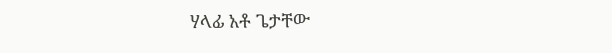ሃላፊ አቶ ጌታቸው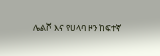ሌልሾ እና የሀላባ ዞን ከፍተኛ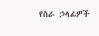የስራ ኃላፊዎች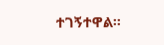ተገኝተዋል።